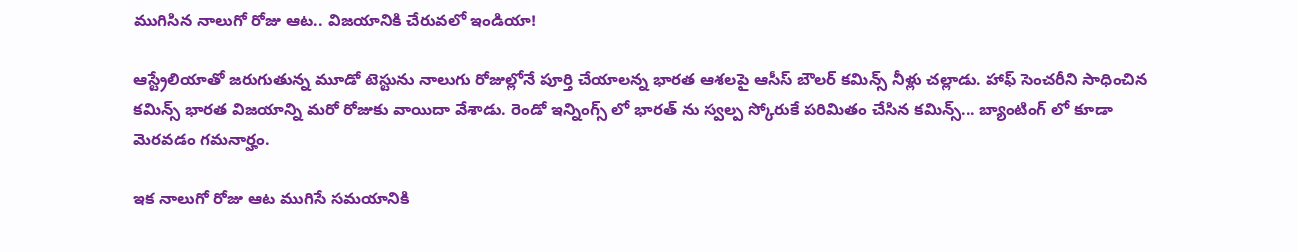ముగిసిన నాలుగో రోజు ఆట.. విజయానికి చేరువలో ఇండియా!

ఆస్ట్రేలియాతో జరుగుతున్న మూడో టెస్టును నాలుగు రోజుల్లోనే పూర్తి చేయాలన్న భారత ఆశలపై ఆసీస్ బౌలర్ కమిన్స్ నీళ్లు చల్లాడు. హాఫ్ సెంచరీని సాధించిన కమిన్స్ భారత విజయాన్ని మరో రోజుకు వాయిదా వేశాడు. రెండో ఇన్నింగ్స్ లో భారత్ ను స్వల్ప స్కోరుకే పరిమితం చేసిన కమిన్స్... బ్యాంటింగ్ లో కూడా మెరవడం గమనార్హం.

ఇక నాలుగో రోజు ఆట ముగిసే సమయానికి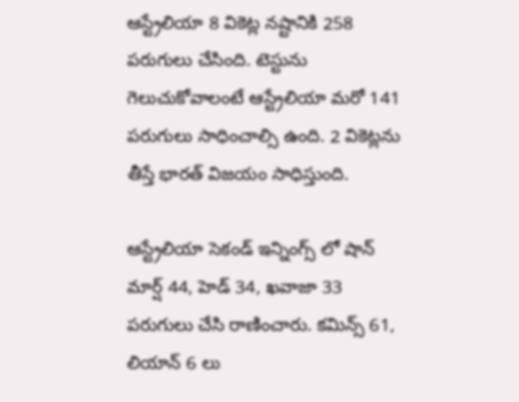ఆస్ట్రేలియా 8 వికెట్ల నష్టానికి 258 పరుగులు చేసింది. టెస్టును గెలుచుకోవాలంటే ఆస్ట్రేలియా మరో 141 పరుగులు సాధించాల్సి ఉంది. 2 వికెట్లను తీస్తే భారత్ విజయం సాధిస్తుంది.

ఆస్ట్రేలియా సెకండ్ ఇన్నింగ్స్ లో షాన్ మార్ష్ 44, హెడ్ 34, ఖవాజా 33 పరుగులు చేసి రాణించారు. కమిన్స్ 61, లియాన్ 6 లు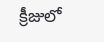క్రీజులో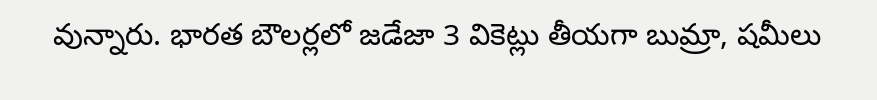వున్నారు. భారత బౌలర్లలో జడేజా 3 వికెట్లు తీయగా బుమ్రా, షమీలు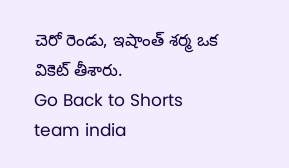చెరో రెండు, ఇషాంత్ శర్మ ఒక వికెట్ తీశారు.
Go Back to Shorts
team india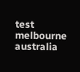test
melbourne
australia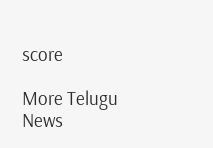score

More Telugu News